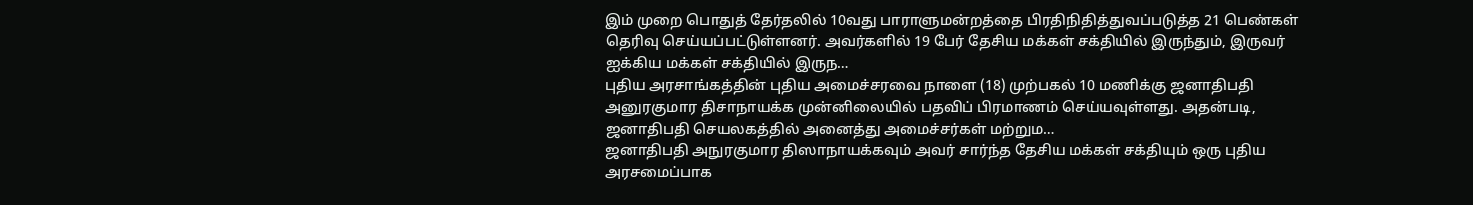இம் முறை பொதுத் தேர்தலில் 10வது பாராளுமன்றத்தை பிரதிநிதித்துவப்படுத்த 21 பெண்கள் தெரிவு செய்யப்பட்டுள்ளனர். அவர்களில் 19 பேர் தேசிய மக்கள் சக்தியில் இருந்தும், இருவர் ஐக்கிய மக்கள் சக்தியில் இருந…
புதிய அரசாங்கத்தின் புதிய அமைச்சரவை நாளை (18) முற்பகல் 10 மணிக்கு ஜனாதிபதி அனுரகுமார திசாநாயக்க முன்னிலையில் பதவிப் பிரமாணம் செய்யவுள்ளது. அதன்படி, ஜனாதிபதி செயலகத்தில் அனைத்து அமைச்சர்கள் மற்றும…
ஜனாதிபதி அநுரகுமார திஸாநாயக்கவும் அவர் சார்ந்த தேசிய மக்கள் சக்தியும் ஒரு புதிய அரசமைப்பாக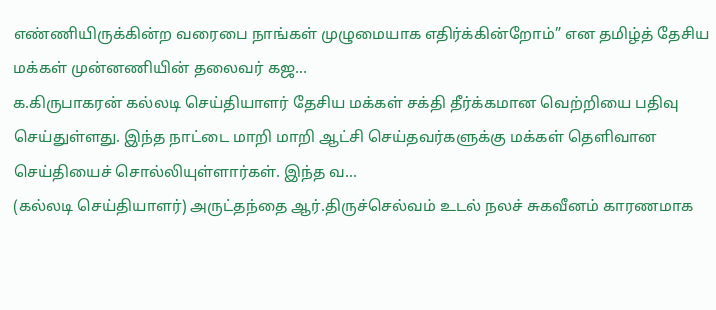எண்ணியிருக்கின்ற வரைபை நாங்கள் முழுமையாக எதிர்க்கின்றோம்” என தமிழ்த் தேசிய மக்கள் முன்னணியின் தலைவர் கஜ…
க.கிருபாகரன் கல்லடி செய்தியாளர் தேசிய மக்கள் சக்தி தீர்க்கமான வெற்றியை பதிவு செய்துள்ளது. இந்த நாட்டை மாறி மாறி ஆட்சி செய்தவர்களுக்கு மக்கள் தெளிவான செய்தியைச் சொல்லியுள்ளார்கள். இந்த வ…
(கல்லடி செய்தியாளர்) அருட்தந்தை ஆர்.திருச்செல்வம் உடல் நலச் சுகவீனம் காரணமாக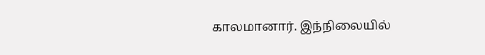காலமானார். இந்நிலையில்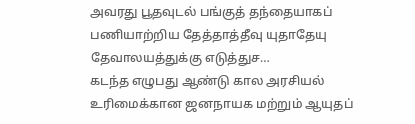அவரது பூதவுடல் பங்குத் தந்தையாகப் பணியாற்றிய தேத்தாத்தீவு யுதாதேயு தேவாலயத்துக்கு எடுத்துச…
கடந்த எழுபது ஆண்டு கால அரசியல் உரிமைக்கான ஜனநாயக மற்றும் ஆயுதப்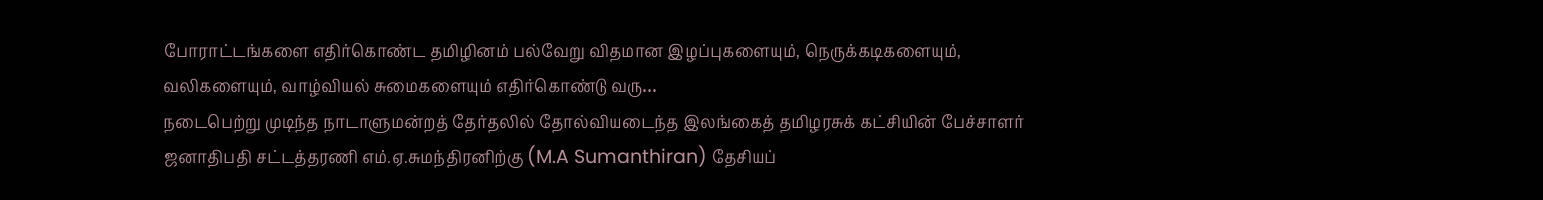போராட்டங்களை எதிர்கொண்ட தமிழினம் பல்வேறு விதமான இழப்புகளையும், நெருக்கடிகளையும், வலிகளையும், வாழ்வியல் சுமைகளையும் எதிர்கொண்டு வரு…
நடைபெற்று முடிந்த நாடாளுமன்றத் தேர்தலில் தோல்வியடைந்த இலங்கைத் தமிழரசுக் கட்சியின் பேச்சாளர் ஜனாதிபதி சட்டத்தரணி எம்.ஏ.சுமந்திரனிற்கு (M.A Sumanthiran) தேசியப்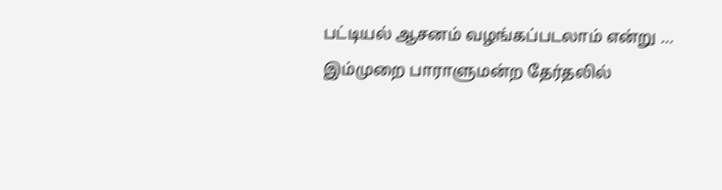பட்டியல் ஆசனம் வழங்கப்படலாம் என்று …
இம்முறை பாராளுமன்ற தேர்தலில்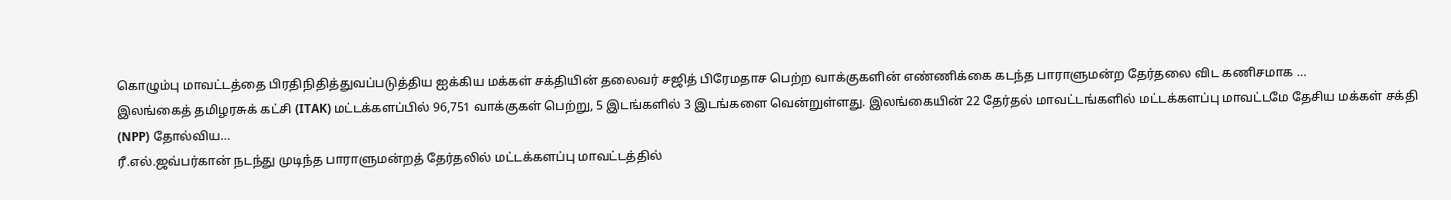கொழும்பு மாவட்டத்தை பிரதிநிதித்துவப்படுத்திய ஐக்கிய மக்கள் சக்தியின் தலைவர் சஜித் பிரேமதாச பெற்ற வாக்குகளின் எண்ணிக்கை கடந்த பாராளுமன்ற தேர்தலை விட கணிசமாக …
இலங்கைத் தமிழரசுக் கட்சி (ITAK) மட்டக்களப்பில் 96,751 வாக்குகள் பெற்று, 5 இடங்களில் 3 இடங்களை வென்றுள்ளது. இலங்கையின் 22 தேர்தல் மாவட்டங்களில் மட்டக்களப்பு மாவட்டமே தேசிய மக்கள் சக்தி (NPP) தோல்விய…
ரீ.எல்.ஜவ்பர்கான் நடந்து முடிந்த பாராளுமன்றத் தேர்தலில் மட்டக்களப்பு மாவட்டத்தில்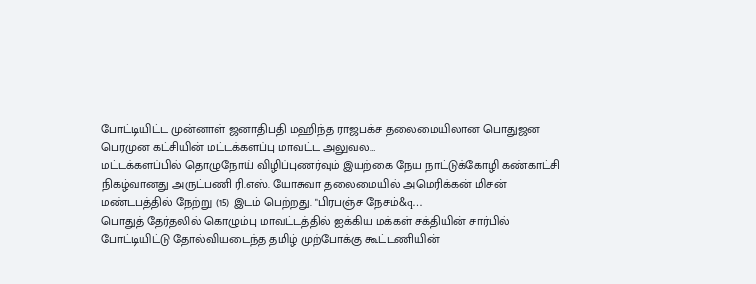போட்டியிட்ட முன்னாள் ஜனாதிபதி மஹிந்த ராஜபக்ச தலைமையிலான பொதுஜன பெரமுன கட்சியின் மட்டக்களப்பு மாவட்ட அலுவல…
மட்டக்களப்பில் தொழுநோய் விழிப்புணர்வும் இயற்கை நேய நாட்டுக்கோழி கண்காட்சி நிகழ்வானது அருட்பணி ரி.எஸ். யோசுவா தலைமையில் அமெரிக்கன் மிசன் மண்டபத்தில் நேற்று (15) இடம் பெற்றது. "பிரபஞ்ச நேசம்&q…
பொதுத் தேர்தலில் கொழும்பு மாவட்டத்தில் ஐக்கிய மக்கள் சக்தியின் சார்பில் போட்டியிட்டு தோல்வியடைந்த தமிழ் முற்போக்கு கூட்டணியின்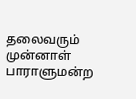தலைவரும் முன்னாள் பாராளுமன்ற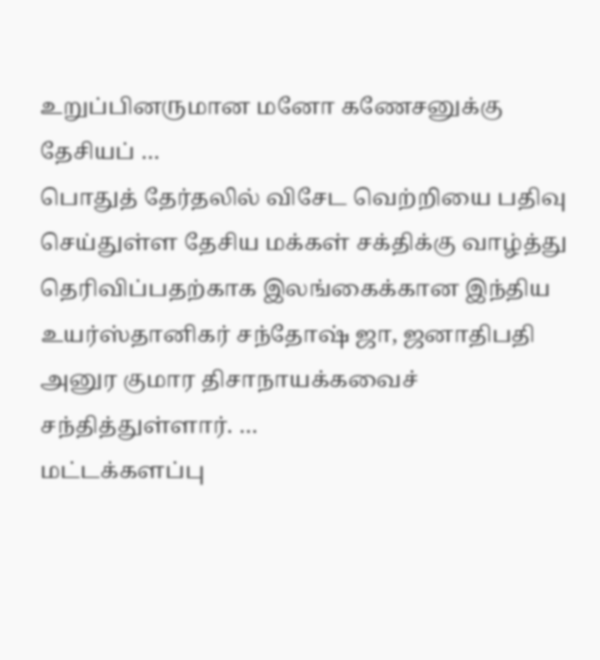உறுப்பினருமான மனோ கணேசனுக்கு தேசியப் …
பொதுத் தேர்தலில் விசேட வெற்றியை பதிவு செய்துள்ள தேசிய மக்கள் சக்திக்கு வாழ்த்து தெரிவிப்பதற்காக இலங்கைக்கான இந்திய உயர்ஸ்தானிகர் சந்தோஷ் ஜா, ஜனாதிபதி அனுர குமார திசாநாயக்கவைச் சந்தித்துள்ளார். …
மட்டக்களப்பு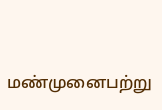மண்முனைபற்று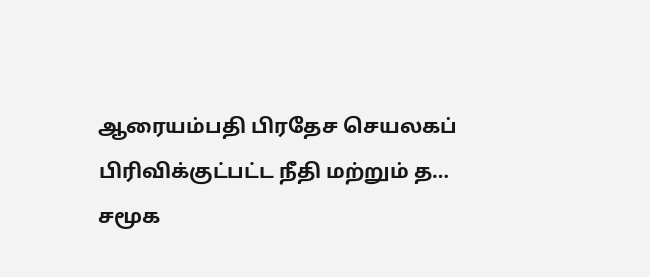ஆரையம்பதி பிரதேச செயலகப் பிரிவிக்குட்பட்ட நீதி மற்றும் த…
சமூக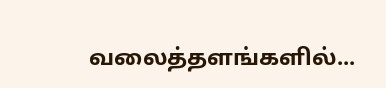வலைத்தளங்களில்...